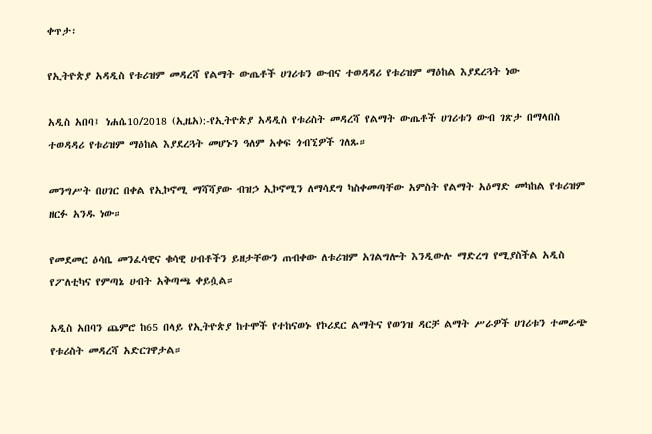ቀጥታ፡

የኢትዮጵያ አዳዲስ የቱሪዝም መዳረሻ የልማት ውጤቶች ሀገሪቱን ውብና ተወዳዳሪ የቱሪዝም ማዕከል እያደረጓት ነው

አዲስ አበባ፤ ነሐሴ10/2018 (ኢዜአ):-የኢትዮጵያ አዳዲስ የቱሪስት መዳረሻ የልማት ውጤቶች ሀገሪቱን ውብ ገጽታ በማላበስ ተወዳዳሪ የቱሪዝም ማዕከል እያደረጓት መሆኑን ዓለም አቀፍ ጎብኚዎች ገለጹ።

መንግሥት በሀገር በቀል የኢኮኖሚ ማሻሻያው ብዝኃ ኢኮኖሚን ለማሳደግ ካስቀመጣቸው አምስት የልማት አዕማድ መካከል የቱሪዝም ዘርፉ አንዱ ነው።

የመደመር ዕሳቤ መንፈሳዊና ቁሳዊ ሀብቶችን ይዘታቸውን ጠብቀው ለቱሪዝም አገልግሎት እንዲውሉ ማድረግ የሚያስችል አዲስ የፖለቲካና የምጣኔ ሀብት አቅጣጫ ቀይሷል።

አዲስ አበባን ጨምሮ ከ65 በላይ የኢትዮጵያ ከተሞች የተከናወኑ የኮሪደር ልማትና የወንዝ ዳርቻ ልማት ሥራዎች ሀገሪቱን ተመራጭ የቱሪስት መዳረሻ አድርገዋታል።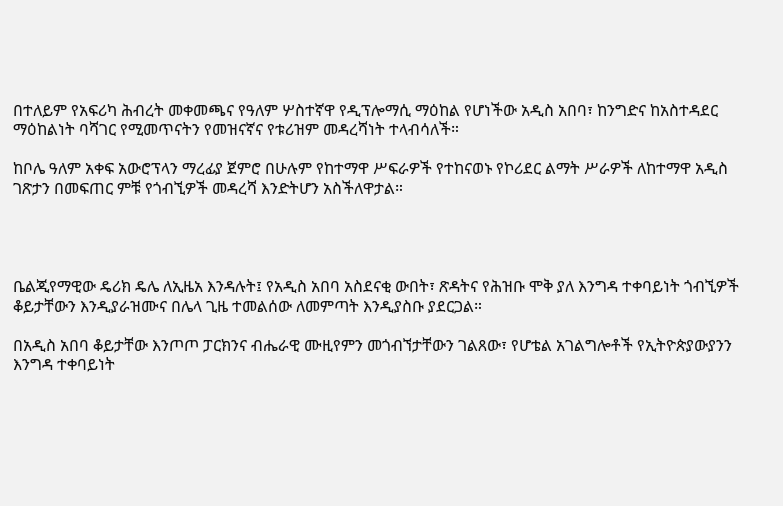በተለይም የአፍሪካ ሕብረት መቀመጫና የዓለም ሦስተኛዋ የዲፕሎማሲ ማዕከል የሆነችው አዲስ አበባ፣ ከንግድና ከአስተዳደር ማዕከልነት ባሻገር የሚመጥናትን የመዝናኛና የቱሪዝም መዳረሻነት ተላብሳለች።

ከቦሌ ዓለም አቀፍ አውሮፕላን ማረፊያ ጀምሮ በሁሉም የከተማዋ ሥፍራዎች የተከናወኑ የኮሪደር ልማት ሥራዎች ለከተማዋ አዲስ ገጽታን በመፍጠር ምቹ የጎብኚዎች መዳረሻ እንድትሆን አስችለዋታል።




ቤልጂየማዊው ዴሪክ ዴሌ ለኢዜአ እንዳሉት፤ የአዲስ አበባ አስደናቂ ውበት፣ ጽዳትና የሕዝቡ ሞቅ ያለ እንግዳ ተቀባይነት ጎብኚዎች ቆይታቸውን እንዲያራዝሙና በሌላ ጊዜ ተመልሰው ለመምጣት እንዲያስቡ ያደርጋል።

በአዲስ አበባ ቆይታቸው እንጦጦ ፓርክንና ብሔራዊ ሙዚየምን መጎብኘታቸውን ገልጸው፣ የሆቴል አገልግሎቶች የኢትዮጵያውያንን እንግዳ ተቀባይነት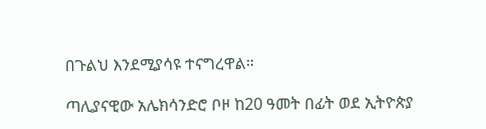በጉልህ እንደሚያሳዩ ተናግረዋል።

ጣሊያናዊው አሌክሳንድሮ ቦዞ ከ20 ዓመት በፊት ወደ ኢትዮጵያ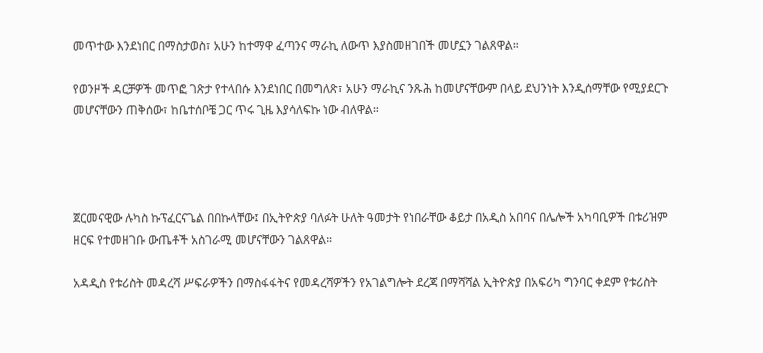መጥተው እንደነበር በማስታወስ፣ አሁን ከተማዋ ፈጣንና ማራኪ ለውጥ እያስመዘገበች መሆኗን ገልጸዋል።

የወንዞች ዳርቻዎች መጥፎ ገጽታ የተላበሱ እንደነበር በመግለጽ፣ አሁን ማራኪና ንጹሕ ከመሆናቸውም በላይ ደህንነት እንዲሰማቸው የሚያደርጉ መሆናቸውን ጠቅሰው፣ ከቤተሰቦቼ ጋር ጥሩ ጊዜ እያሳለፍኩ ነው ብለዋል።




ጀርመናዊው ሉካስ ኩፕፈርናጌል በበኩላቸው፤ በኢትዮጵያ ባለፉት ሁለት ዓመታት የነበራቸው ቆይታ በአዲስ አበባና በሌሎች አካባቢዎች በቱሪዝም ዘርፍ የተመዘገቡ ውጤቶች አስገራሚ መሆናቸውን ገልጸዋል።

አዳዲስ የቱሪስት መዳረሻ ሥፍራዎችን በማስፋፋትና የመዳረሻዎችን የአገልግሎት ደረጃ በማሻሻል ኢትዮጵያ በአፍሪካ ግንባር ቀደም የቱሪስት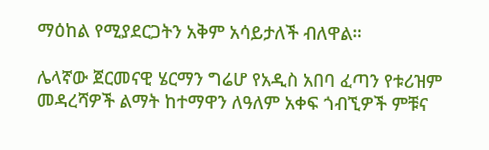ማዕከል የሚያደርጋትን አቅም አሳይታለች ብለዋል።

ሌላኛው ጀርመናዊ ሄርማን ግሬሆ የአዲስ አበባ ፈጣን የቱሪዝም መዳረሻዎች ልማት ከተማዋን ለዓለም አቀፍ ጎብኚዎች ምቹና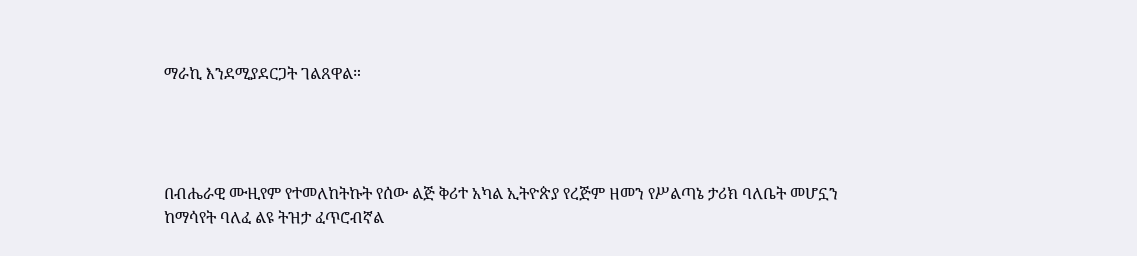ማራኪ እንደሚያደርጋት ገልጸዋል።




በብሔራዊ ሙዚየም የተመለከትኩት የሰው ልጅ ቅሪተ አካል ኢትዮጵያ የረጅም ዘመን የሥልጣኔ ታሪክ ባለቤት መሆኗን ከማሳየት ባለፈ ልዩ ትዝታ ፈጥሮብኛል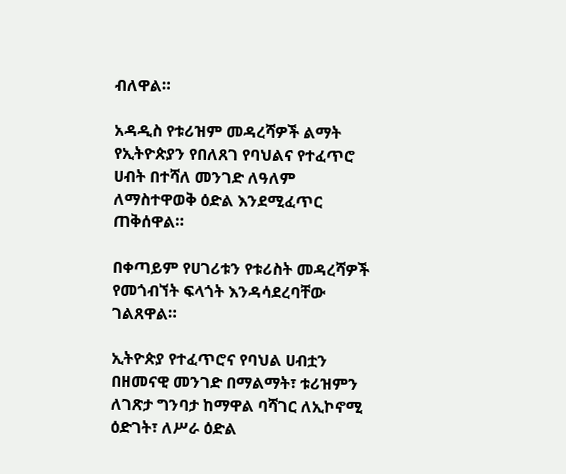ብለዋል።

አዳዲስ የቱሪዝም መዳረሻዎች ልማት የኢትዮጵያን የበለጸገ የባህልና የተፈጥሮ ሀብት በተሻለ መንገድ ለዓለም ለማስተዋወቅ ዕድል እንደሚፈጥር ጠቅሰዋል።

በቀጣይም የሀገሪቱን የቱሪስት መዳረሻዎች የመጎብኘት ፍላጎት እንዳሳደረባቸው ገልጸዋል።

ኢትዮጵያ የተፈጥሮና የባህል ሀብቷን በዘመናዊ መንገድ በማልማት፣ ቱሪዝምን ለገጽታ ግንባታ ከማዋል ባሻገር ለኢኮኖሚ ዕድገት፣ ለሥራ ዕድል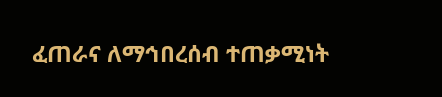ፈጠራና ለማኅበረሰብ ተጠቃሚነት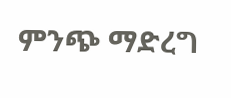ምንጭ ማድረግ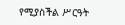የሚያስችል ሥርዓት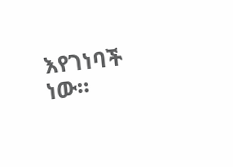እየገነባች ነው።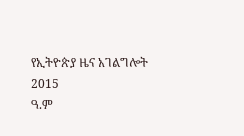የኢትዮጵያ ዜና አገልግሎት
2015
ዓ.ም